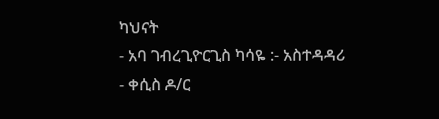ካህናት
- አባ ገብረጊዮርጊስ ካሳዬ :- አስተዳዳሪ
- ቀሲስ ዶ/ር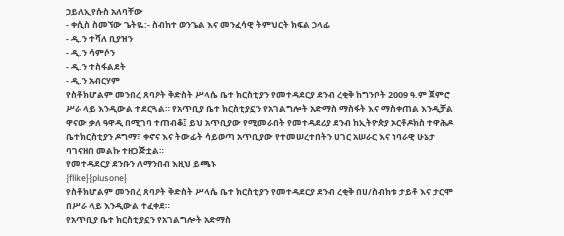ኃይለኢየሱስ አለባቸው
- ቀሲስ ስመኘው ጌትዬ:- ስብከተ ወንጌል እና መንፈሳዊ ትምህርት ክፍል ኃላፊ
- ዲ.ን ተሻለ ቢያዝን
- ዲ.ን ሳምሶን
- ዲ.ን ተስፋልደት
- ዲ.ን አብርሃም
የስቶክሆልም መንበረ ጸባዖት ቅድስት ሥላሴ ቤተ ክርስቲያን የመተዳደርያ ደንብ ረቂቅ ከግንቦት 2009 ዓ.ም ጀምሮ ሥራ ላይ እንዲውል ተደርጓል። የአጥቢያ ቤተ ክርስቲያኗን የአገልግሎት አድማስ ማስፋት እና ማስቀጠል እንዲቻል ዋናው ቃለ ዓዋዲ በሚገባ ተጠብቆ፤ ይህ አጥቢያው የሚመራበት የመተዳደሪያ ደንብ ከኢትዮጵያ ኦርቶዶክስ ተዋሕዶ ቤተክርስቲያን ዶግማ፣ ቀኖና እና ትውፊት ሳይወጣ አጥቢያው የተመሠረተበትን ሀገር አሠራር እና ነባራዊ ሁኔታ ባገናዘበ መልኩ ተዘጋጅቷል።
የመተዳደርያ ደንቡን ለማንበብ እዚህ ይጫኑ
{flike}{plusone}
የስቶክሆልም መንበረ ጸባዖት ቅድስት ሥላሴ ቤተ ክርስቲያን የመተዳደርያ ደንብ ረቂቅ በሀ/ስብከቱ ታይቶ እና ታርሞ በሥራ ላይ እንዲውል ተፈቀደ።
የአጥቢያ ቤተ ክርስቲያኗን የአገልግሎት አድማስ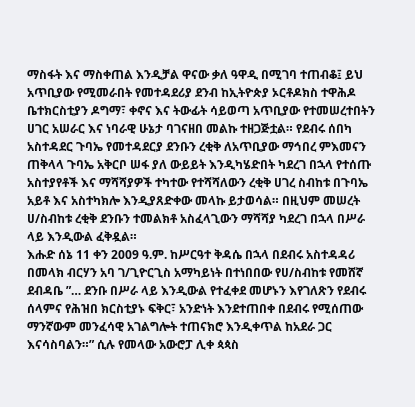ማስፋት እና ማስቀጠል እንዲቻል ዋናው ቃለ ዓዋዲ በሚገባ ተጠብቆ፤ ይህ አጥቢያው የሚመራበት የመተዳደሪያ ደንብ ከኢትዮጵያ ኦርቶዶክስ ተዋሕዶ ቤተክርስቲያን ዶግማ፣ ቀኖና እና ትውፊት ሳይወጣ አጥቢያው የተመሠረተበትን ሀገር አሠራር እና ነባራዊ ሁኔታ ባገናዘበ መልኩ ተዘጋጅቷል። የደብሩ ሰበካ አስተዳደር ጉባኤ የመተዳደርያ ደንቡን ረቂቅ ለአጥቢያው ማኅበረ ምእመናን ጠቅላላ ጉባኤ አቅርቦ ሠፋ ያለ ውይይት እንዲካሄድበት ካደረገ በኋላ የተሰጡ አስተያየቶች እና ማሻሻያዎች ተካተው የተሻሻለውን ረቂቅ ሀገረ ስብከቱ በጉባኤ አይቶ እና አስተካክሎ እንዲያጸድቀው መላኩ ይታወሳል። በዚህም መሠረት ሀ/ስብከቱ ረቂቅ ደንቡን ተመልክቶ አስፈላጊውን ማሻሻያ ካደረገ በኋላ በሥራ ላይ እንዲውል ፈቅዷል።
እሑድ ሰኔ 11 ቀን 2009 ዓ.ም. ከሥርዓተ ቅዳሴ በኋላ በደብሩ አስተዳዳሪ በመላክ ብርሃን አባ ገ/ጊዮርጊስ አማካይነት በተነበበው የሀ/ስብከቱ የመሸኛ ደብዳቤ ”… ደንቡ በሥራ ላይ እንዲውል የተፈቀደ መሆኑን እየገለጽን የደብሩ ሰላምና የሕዝበ ክርስቲያኑ ፍቅር፣ አንድነት እንደተጠበቀ በደብሩ የሚሰጠው ማንኛውም መንፈሳዊ አገልግሎት ተጠናክሮ እንዲቀጥል ከአደራ ጋር እናሳስባልን።” ሲሉ የመላው አውሮፓ ሊቀ ጳጳስ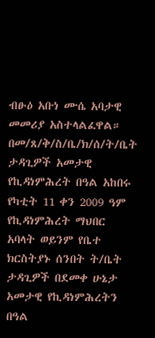ብፁዕ አቡነ ሙሴ አባታዊ መመሪያ አስተላልፈዋል።
በመ/ጸ/ቅ/ስ/ቤ/ክ/ሰ/ት/ቤት ታዳጊዎች አመታዊ የኪዳነምሕረት በዓል አከበሩ
የካቲት 11 ቀን 2009 ዓም የኪዳነምሕረት ማህበር አባላት ወይንም የቤተ ክርስትያኑ ሰንበት ት/ቤት ታዳጊዎች በደመቀ ሁኔታ አመታዊ የኪዳነምሕረትን በዓል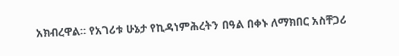አክብረዋል። የአገሪቱ ሁኔታ የኪዳነምሕረትን በዓል በቀኑ ለማክበር አስቸጋሪ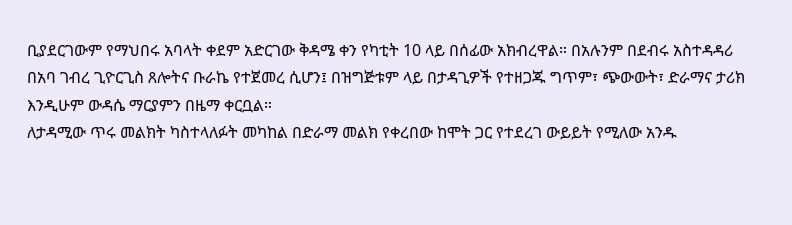ቢያደርገውም የማህበሩ አባላት ቀደም አድርገው ቅዳሜ ቀን የካቲት 10 ላይ በሰፊው አክብረዋል። በአሉንም በደብሩ አስተዳዳሪ በአባ ገብረ ጊዮርጊስ ጸሎትና ቡራኬ የተጀመረ ሲሆን፤ በዝግጅቱም ላይ በታዳጊዎች የተዘጋጁ ግጥም፣ ጭውውት፣ ድራማና ታሪክ እንዲሁም ውዳሴ ማርያምን በዜማ ቀርቧል።
ለታዳሚው ጥሩ መልክት ካስተላለፉት መካከል በድራማ መልክ የቀረበው ከሞት ጋር የተደረገ ውይይት የሚለው አንዱ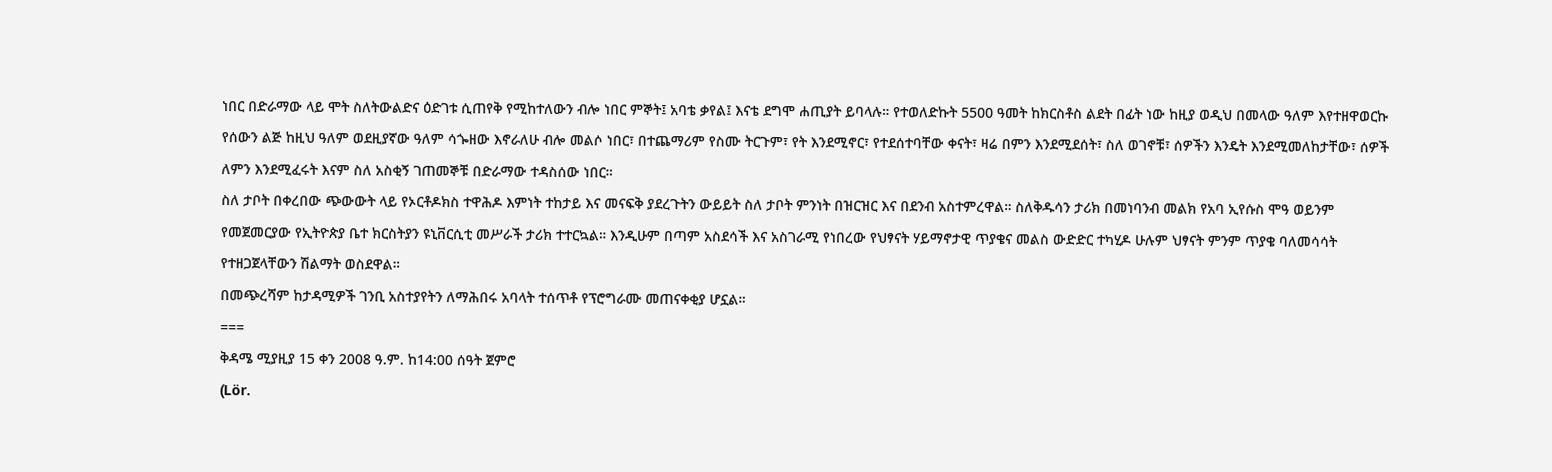ነበር በድራማው ላይ ሞት ስለትውልድና ዕድገቱ ሲጠየቅ የሚከተለውን ብሎ ነበር ምኞት፤ አባቴ ቃየል፤ እናቴ ደግሞ ሐጢያት ይባላሉ። የተወለድኩት 5500 ዓመት ከክርስቶስ ልደት በፊት ነው ከዚያ ወዲህ በመላው ዓለም እየተዘዋወርኩ የሰውን ልጅ ከዚህ ዓለም ወደዚያኛው ዓለም ሳጐዘው እኖራለሁ ብሎ መልሶ ነበር፣ በተጨማሪም የስሙ ትርጉም፣ የት እንደሚኖር፣ የተደሰተባቸው ቀናት፣ ዛሬ በምን እንደሚደሰት፣ ስለ ወገኖቹ፣ ሰዎችን እንዴት እንደሚመለከታቸው፣ ሰዎች ለምን እንደሚፈሩት እናም ስለ አስቂኝ ገጠመኞቹ በድራማው ተዳስሰው ነበር።
ስለ ታቦት በቀረበው ጭውውት ላይ የኦርቶዶክስ ተዋሕዶ እምነት ተከታይ እና መናፍቅ ያደረጉትን ውይይት ስለ ታቦት ምንነት በዝርዝር እና በደንብ አስተምረዋል። ስለቅዱሳን ታሪክ በመነባንብ መልክ የአባ ኢየሱስ ሞዓ ወይንም የመጀመርያው የኢትዮጵያ ቤተ ክርስትያን ዩኒቨርሲቲ መሥራች ታሪክ ተተርኳል። እንዲሁም በጣም አስደሳች እና አስገራሚ የነበረው የህፃናት ሃይማኖታዊ ጥያቄና መልስ ውድድር ተካሂዶ ሁሉም ህፃናት ምንም ጥያቄ ባለመሳሳት የተዘጋጀላቸውን ሽልማት ወስደዋል።
በመጭረሻም ከታዳሚዎች ገንቢ አስተያየትን ለማሕበሩ አባላት ተሰጥቶ የፕሮግራሙ መጠናቀቂያ ሆኗል።
===
ቅዳሜ ሚያዚያ 15 ቀን 2008 ዓ.ም. ከ14:00 ሰዓት ጀምሮ
(Lör.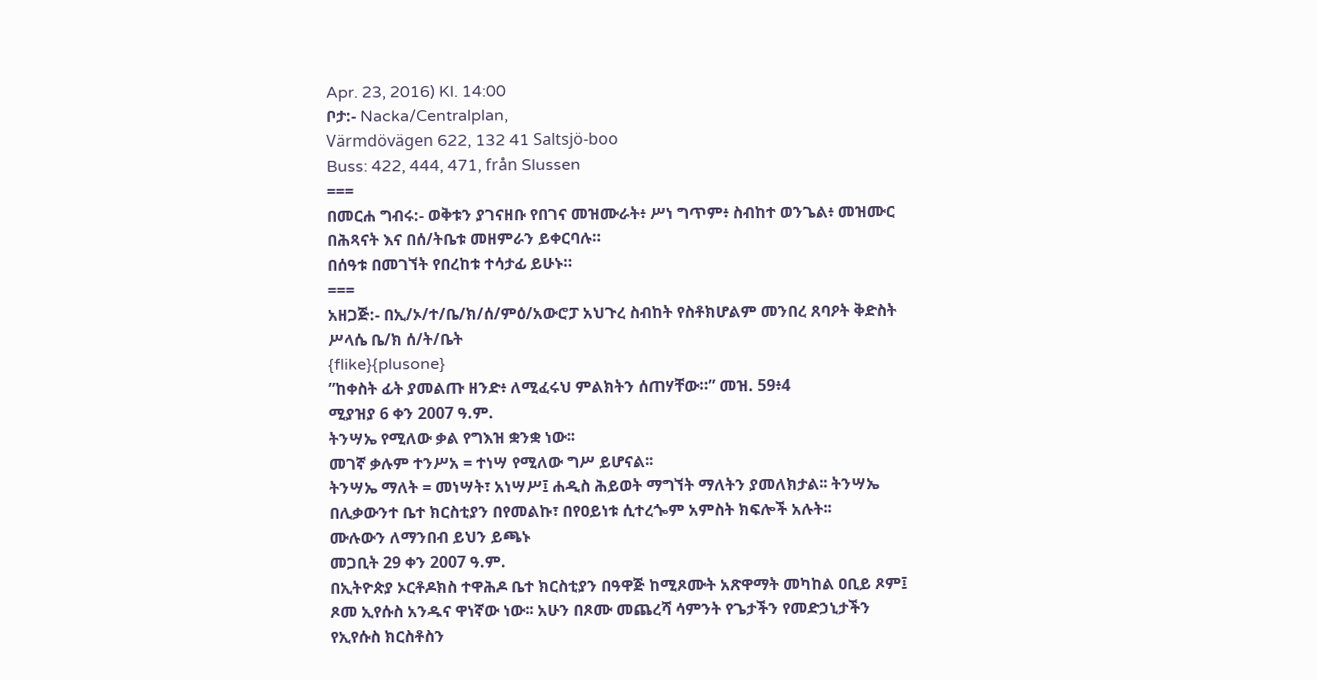Apr. 23, 2016) Kl. 14:00
ቦታ:- Nacka/Centralplan,
Värmdövägen 622, 132 41 Saltsjö-boo
Buss: 422, 444, 471, från Slussen
===
በመርሐ ግብሩ:- ወቅቱን ያገናዘቡ የበገና መዝሙራት፥ ሥነ ግጥም፥ ስብከተ ወንጌል፥ መዝሙር በሕጻናት እና በሰ/ትቤቱ መዘምራን ይቀርባሉ።
በሰዓቱ በመገኘት የበረከቱ ተሳታፊ ይሁኑ።
===
አዘጋጅ:- በኢ/ኦ/ተ/ቤ/ክ/ሰ/ምዕ/አውሮፓ አህጉረ ስብከት የስቶክሆልም መንበረ ጸባዖት ቅድስት ሥላሴ ቤ/ክ ሰ/ት/ቤት
{flike}{plusone}
”ከቀስት ፊት ያመልጡ ዘንድ፥ ለሚፈሩህ ምልክትን ሰጠሃቸው።” መዝ. 59፥4
ሚያዝያ 6 ቀን 2007 ዓ.ም.
ትንሣኤ የሚለው ቃል የግእዝ ቋንቋ ነው፡፡
መገኛ ቃሉም ተንሥአ = ተነሣ የሚለው ግሥ ይሆናል፡፡
ትንሣኤ ማለት = መነሣት፣ አነሣሥ፤ ሐዲስ ሕይወት ማግኘት ማለትን ያመለክታል፡፡ ትንሣኤ በሊቃውንተ ቤተ ክርስቲያን በየመልኩ፣ በየዐይነቱ ሲተረጐም አምስት ክፍሎች አሉት፡፡
ሙሉውን ለማንበብ ይህን ይጫኑ
መጋቢት 29 ቀን 2007 ዓ.ም.
በኢትዮጵያ ኦርቶዶክስ ተዋሕዶ ቤተ ክርስቲያን በዓዋጅ ከሚጾሙት አጽዋማት መካከል ዐቢይ ጾም፤ ጾመ ኢየሱስ አንዱና ዋነኛው ነው፡፡ አሁን በጾሙ መጨረሻ ሳምንት የጌታችን የመድኃኒታችን የኢየሱስ ክርስቶስን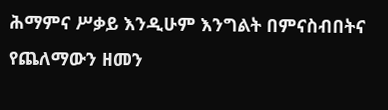ሕማምና ሥቃይ እንዲሁም እንግልት በምናስብበትና የጨለማውን ዘመን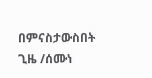በምናስታውስበት ጊዜ /ሰሙነ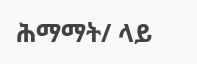ሕማማት/ ላይ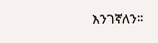እንገኛለን፡፡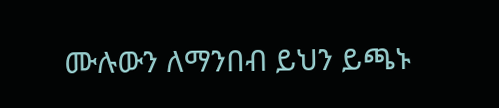ሙሉውን ለማንበብ ይህን ይጫኑ